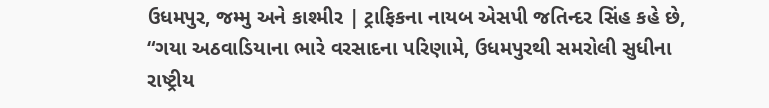ઉધમપુર, જમ્મુ અને કાશ્મીર | ટ્રાફિકના નાયબ એસપી જતિન્દર સિંહ કહે છે, “ગયા અઠવાડિયાના ભારે વરસાદના પરિણામે, ઉધમપુરથી સમરોલી સુધીના રાષ્ટ્રીય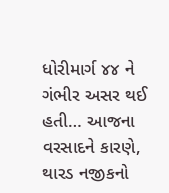ધોરીમાર્ગ ૪૪ ને ગંભીર અસર થઈ હતી… આજના વરસાદને કારણે, થારડ નજીકનો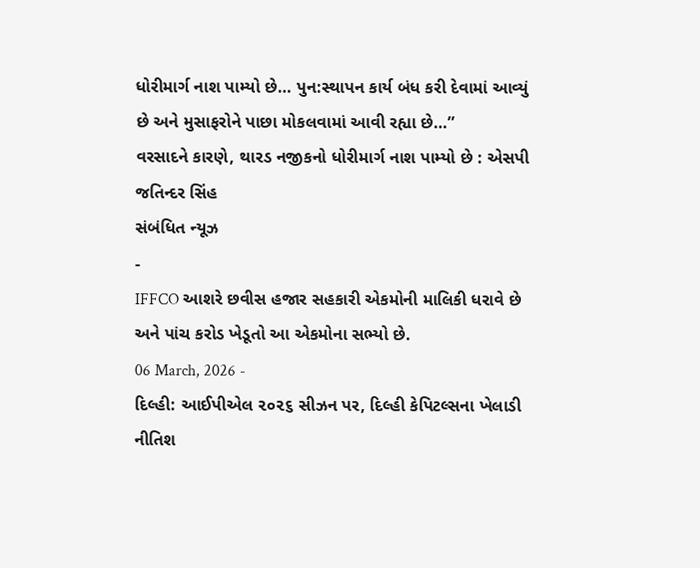ધોરીમાર્ગ નાશ પામ્યો છે… પુન:સ્થાપન કાર્ય બંધ કરી દેવામાં આવ્યું છે અને મુસાફરોને પાછા મોકલવામાં આવી રહ્યા છે…”
વરસાદને કારણે, થારડ નજીકનો ધોરીમાર્ગ નાશ પામ્યો છે : એસપી જતિન્દર સિંહ
સંબંધિત ન્યૂઝ
-
IFFCO આશરે છવીસ હજાર સહકારી એકમોની માલિકી ધરાવે છે અને પાંચ કરોડ ખેડૂતો આ એકમોના સભ્યો છે.
06 March, 2026 -
દિલ્હી: આઈપીએલ ૨૦૨૬ સીઝન પર, દિલ્હી કેપિટલ્સના ખેલાડી નીતિશ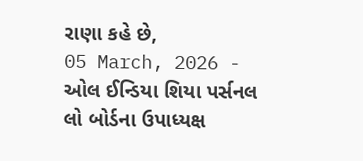રાણા કહે છે,
05 March, 2026 -
ઓલ ઈન્ડિયા શિયા પર્સનલ લો બોર્ડના ઉપાધ્યક્ષ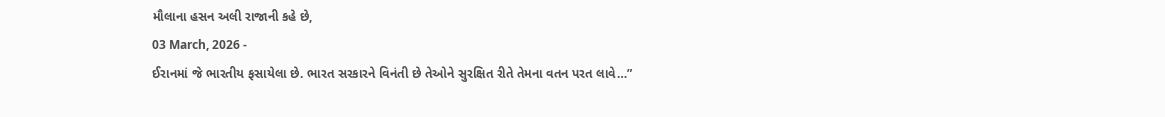મૌલાના હસન અલી રાજાની કહે છે,
03 March, 2026 -
ઈરાનમાં જે ભારતીય ફસાયેલા છે. ભારત સરકારને વિનંતી છે તેઓને સુરક્ષિત રીતે તેમના વતન પરત લાવે…”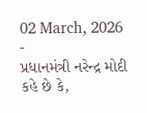02 March, 2026 -
પ્રધાનમંત્રી નરેન્દ્ર મોદી કહે છે કે,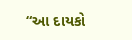“આ દાયકો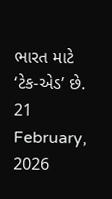ભારત માટે ‘ટેક-એડ’ છે.
21 February, 2026